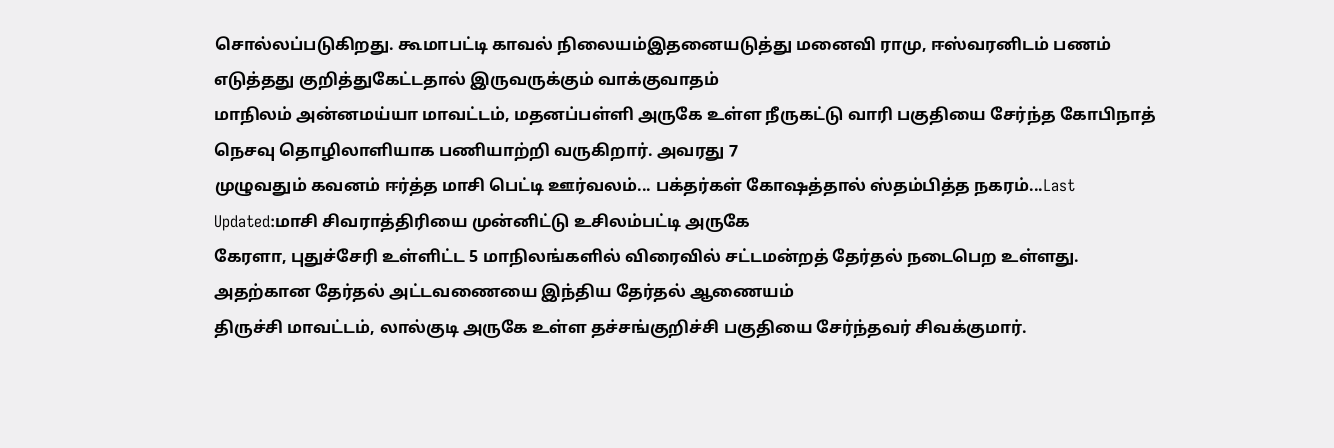சொல்லப்படுகிறது. கூமாபட்டி காவல் நிலையம்இதனையடுத்து மனைவி ராமு, ஈஸ்வரனிடம் பணம் எடுத்தது குறித்துகேட்டதால் இருவருக்கும் வாக்குவாதம்
மாநிலம் அன்னமய்யா மாவட்டம், மதனப்பள்ளி அருகே உள்ள நீருகட்டு வாரி பகுதியை சேர்ந்த கோபிநாத் நெசவு தொழிலாளியாக பணியாற்றி வருகிறார். அவரது 7
முழுவதும் கவனம் ஈர்த்த மாசி பெட்டி ஊர்வலம்... பக்தர்கள் கோஷத்தால் ஸ்தம்பித்த நகரம்...Last Updated:மாசி சிவராத்திரியை முன்னிட்டு உசிலம்பட்டி அருகே
கேரளா, புதுச்சேரி உள்ளிட்ட 5 மாநிலங்களில் விரைவில் சட்டமன்றத் தேர்தல் நடைபெற உள்ளது. அதற்கான தேர்தல் அட்டவணையை இந்திய தேர்தல் ஆணையம்
திருச்சி மாவட்டம், லால்குடி அருகே உள்ள தச்சங்குறிச்சி பகுதியை சேர்ந்தவர் சிவக்குமார்.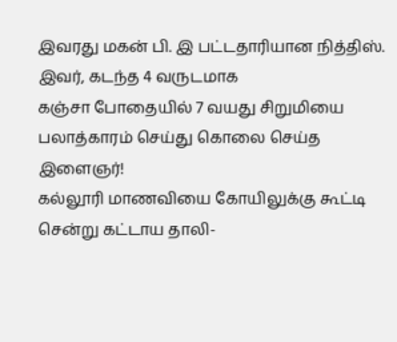இவரது மகன் பி. இ பட்டதாரியான நித்திஸ். இவர், கடந்த 4 வருடமாக
கஞ்சா போதையில் 7 வயது சிறுமியை பலாத்காரம் செய்து கொலை செய்த இளைஞர்!
கல்லூரி மாணவியை கோயிலுக்கு கூட்டி சென்று கட்டாய தாலி-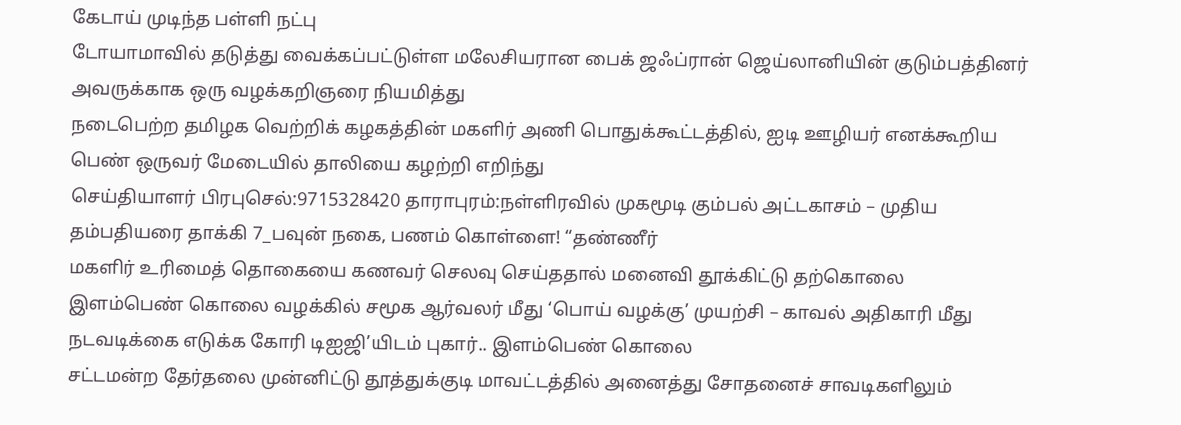கேடாய் முடிந்த பள்ளி நட்பு
டோயாமாவில் தடுத்து வைக்கப்பட்டுள்ள மலேசியரான பைக் ஜஃப்ரான் ஜெய்லானியின் குடும்பத்தினர் அவருக்காக ஒரு வழக்கறிஞரை நியமித்து
நடைபெற்ற தமிழக வெற்றிக் கழகத்தின் மகளிர் அணி பொதுக்கூட்டத்தில், ஐடி ஊழியர் எனக்கூறிய பெண் ஒருவர் மேடையில் தாலியை கழற்றி எறிந்து
செய்தியாளர் பிரபுசெல்:9715328420 தாராபுரம்:நள்ளிரவில் முகமூடி கும்பல் அட்டகாசம் – முதிய தம்பதியரை தாக்கி 7_பவுன் நகை, பணம் கொள்ளை! “தண்ணீர்
மகளிர் உரிமைத் தொகையை கணவர் செலவு செய்ததால் மனைவி தூக்கிட்டு தற்கொலை
இளம்பெண் கொலை வழக்கில் சமூக ஆர்வலர் மீது ‘பொய் வழக்கு’ முயற்சி – காவல் அதிகாரி மீது நடவடிக்கை எடுக்க கோரி டிஐஜி’யிடம் புகார்.. இளம்பெண் கொலை
சட்டமன்ற தேர்தலை முன்னிட்டு தூத்துக்குடி மாவட்டத்தில் அனைத்து சோதனைச் சாவடிகளிலும்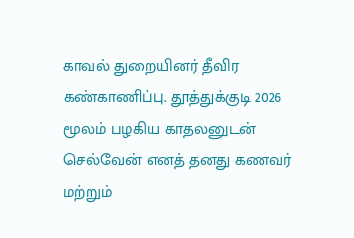காவல் துறையினர் தீவிர கண்காணிப்பு. தூத்துக்குடி 2026
மூலம் பழகிய காதலனுடன் செல்வேன் எனத் தனது கணவர் மற்றும்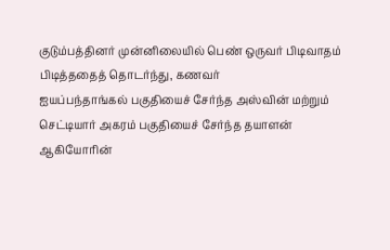குடும்பத்தினர் முன்னிலையில் பெண் ஒருவர் பிடிவாதம் பிடித்ததைத் தொடர்ந்து, கணவர்
ஐயப்பந்தாங்கல் பகுதியைச் சேர்ந்த அஸ்வின் மற்றும் செட்டியார் அகரம் பகுதியைச் சேர்ந்த தயாளன் ஆகியோரின்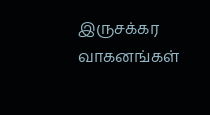இருசக்கர வாகனங்கள்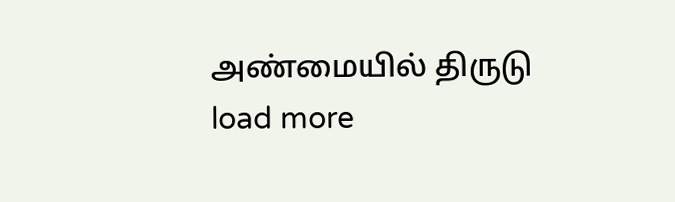அண்மையில் திருடு
load more